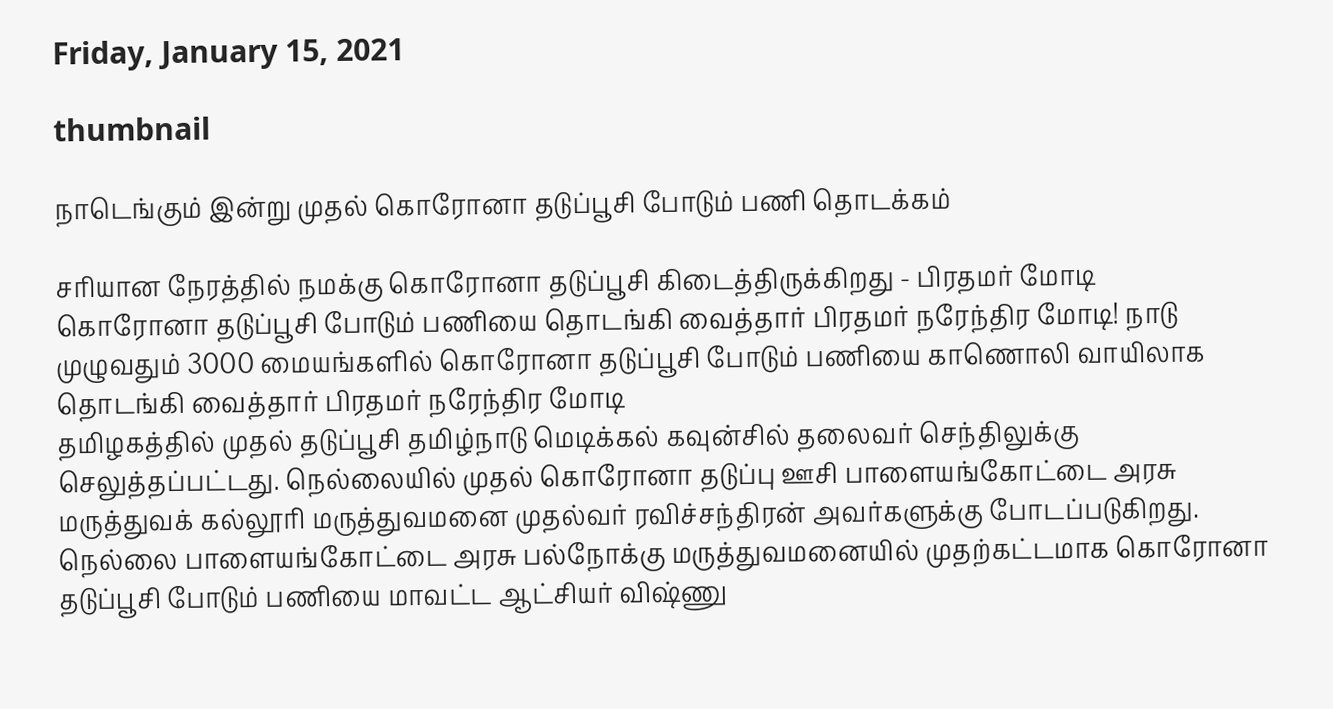Friday, January 15, 2021

thumbnail

நாடெங்கும் இன்று முதல் கொரோனா தடுப்பூசி போடும் பணி தொடக்கம்

சரியான நேரத்தில் நமக்கு கொரோனா தடுப்பூசி கிடைத்திருக்கிறது - பிரதமர் மோடி
கொரோனா தடுப்பூசி போடும் பணியை தொடங்கி வைத்தார் பிரதமர் நரேந்திர மோடி! நாடு முழுவதும் 3000 மையங்களில் கொரோனா தடுப்பூசி போடும் பணியை காணொலி வாயிலாக தொடங்கி வைத்தார் பிரதமர் நரேந்திர மோடி
தமிழகத்தில் முதல் தடுப்பூசி தமிழ்நாடு மெடிக்கல் கவுன்சில் தலைவர் செந்திலுக்கு செலுத்தப்பட்டது. நெல்லையில் முதல் கொரோனா தடுப்பு ஊசி பாளையங்கோட்டை அரசு மருத்துவக் கல்லூரி மருத்துவமனை முதல்வர் ரவிச்சந்திரன் அவர்களுக்கு போடப்படுகிறது. நெல்லை பாளையங்கோட்டை அரசு பல்நோக்கு மருத்துவமனையில் முதற்கட்டமாக கொரோனா தடுப்பூசி போடும் பணியை மாவட்ட ஆட்சியர் விஷ்ணு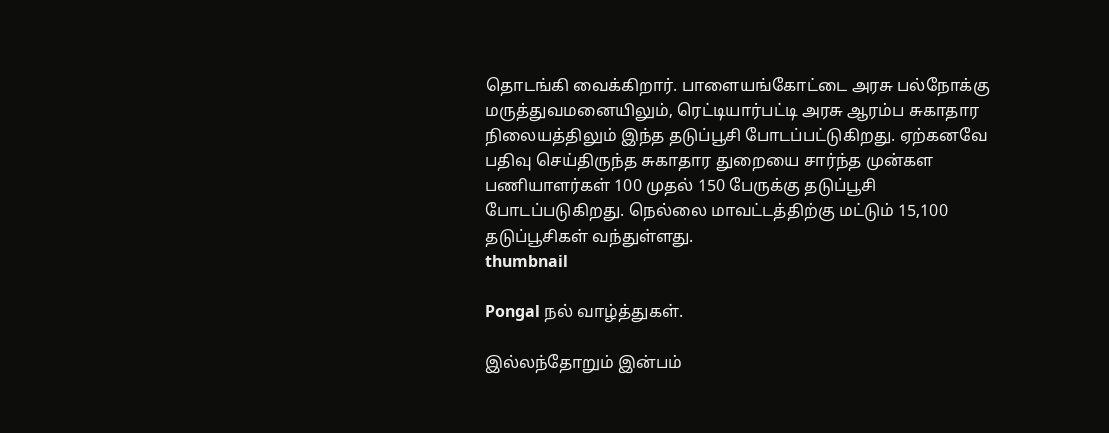தொடங்கி வைக்கிறார். பாளையங்கோட்டை அரசு பல்நோக்கு மருத்துவமனையிலும், ரெட்டியார்பட்டி அரசு ஆரம்ப சுகாதார நிலையத்திலும் இந்த தடுப்பூசி போடப்பட்டுகிறது. ஏற்கனவே பதிவு செய்திருந்த சுகாதார துறையை சார்ந்த முன்கள பணியாளர்கள் 100 முதல் 150 பேருக்கு தடுப்பூசி போடப்படுகிறது. நெல்லை மாவட்டத்திற்கு மட்டும் 15,100 தடுப்பூசிகள் வந்துள்ளது.
thumbnail

Pongal நல் வாழ்த்துகள்.

இல்லந்தோறும் இன்பம்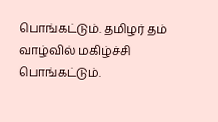பொங்கட்டும். தமிழர் தம் வாழ்வில் மகிழ்ச்சி பொங்கட்டும்.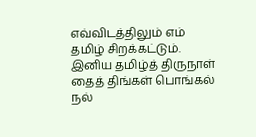எவ்விடத்திலும் எம் தமிழ் சிறக்கட்டும். இனிய தமிழ்த் திருநாள்
தைத் திங்கள் பொங்கல் நல்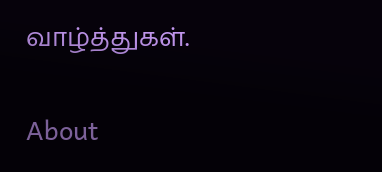வாழ்த்துகள்.

About